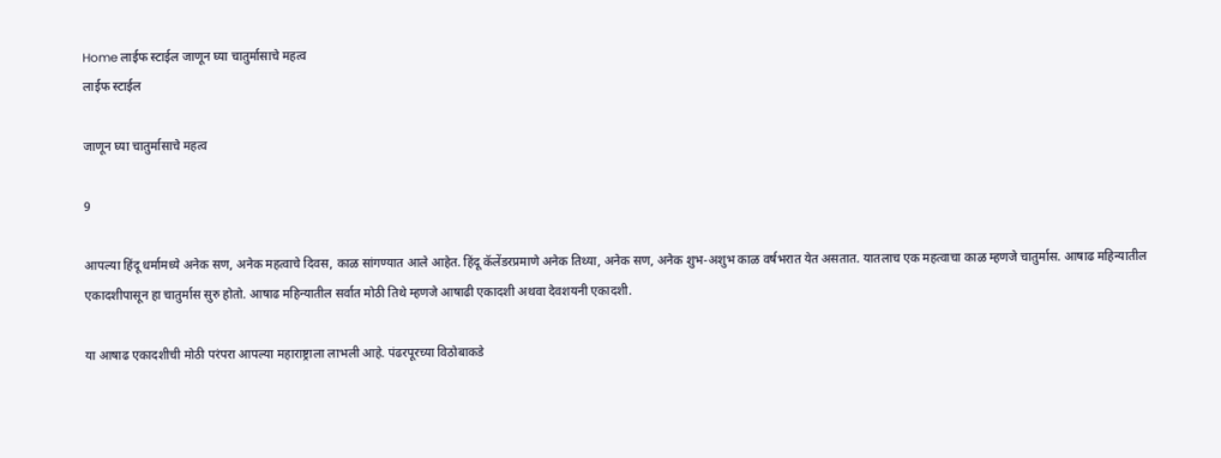Home लाईफ स्टाईल जाणून घ्या चातुर्मासाचे महत्व
लाईफ स्टाईल

जाणून घ्या चातुर्मासाचे महत्व

9

आपल्या हिंदू धर्मामध्ये अनेक सण, अनेक महत्वाचे दिवस, काळ सांगण्यात आले आहेत. हिंदू कॅलेंडरप्रमाणे अनेक तिथ्या, अनेक सण, अनेक शुभ-अशुभ काळ वर्षभरात येत असतात. यातलाच एक महत्वाचा काळ म्हणजे चातुर्मास. आषाढ महिन्यातील एकादशीपासून हा चातुर्मास सुरु होतो. आषाढ महिन्यातील सर्वात मोठी तिथे म्हणजे आषाढी एकादशी अथवा देवशयनी एकादशी.

या आषाढ एकादशीची मोठी परंपरा आपल्या महाराष्ट्राला लाभली आहे. पंढरपूरच्या विठोबाकडे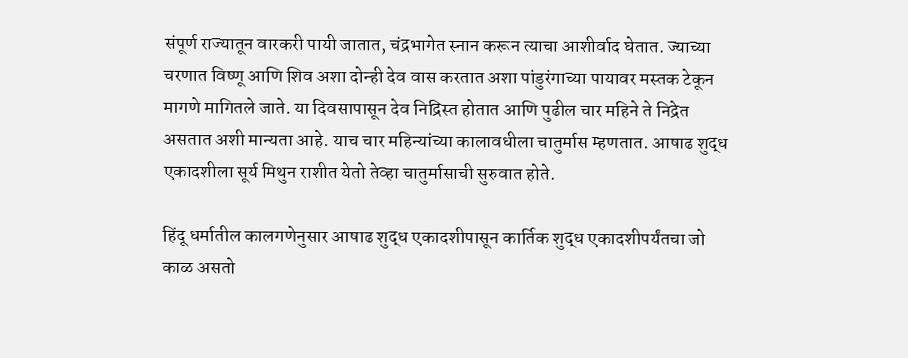संपूर्ण राज्यातून वारकरी पायी जातात, चंद्रभागेत स्नान करून त्याचा आशीर्वाद घेतात. ज्याच्या चरणात विष्णू आणि शिव अशा दोन्ही देव वास करतात अशा पांडुरंगाच्या पायावर मस्तक टेकून मागणे मागितले जाते. या दिवसापासून देव निद्रिस्त होतात आणि पुढील चार महिने ते निद्रेत असतात अशी मान्यता आहे. याच चार महिन्यांच्या कालावधीला चातुर्मास म्हणतात. आषाढ शुद्ध एकादशीला सूर्य मिथुन राशीत येतो तेव्हा चातुर्मासाची सुरुवात होते.

हिंदू धर्मातील कालगणेनुसार आषाढ शुद्ध एकादशीपासून कार्तिक शुद्ध एकादशीपर्यंतचा जो काळ असतो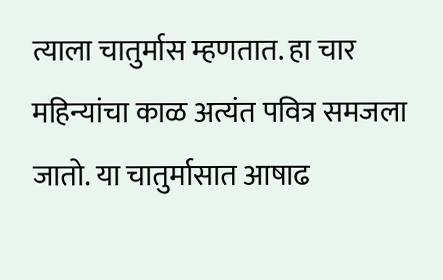त्याला चातुर्मास म्हणतात. हा चार महिन्यांचा काळ अत्यंत पवित्र समजला जातो. या चातुर्मासात आषाढ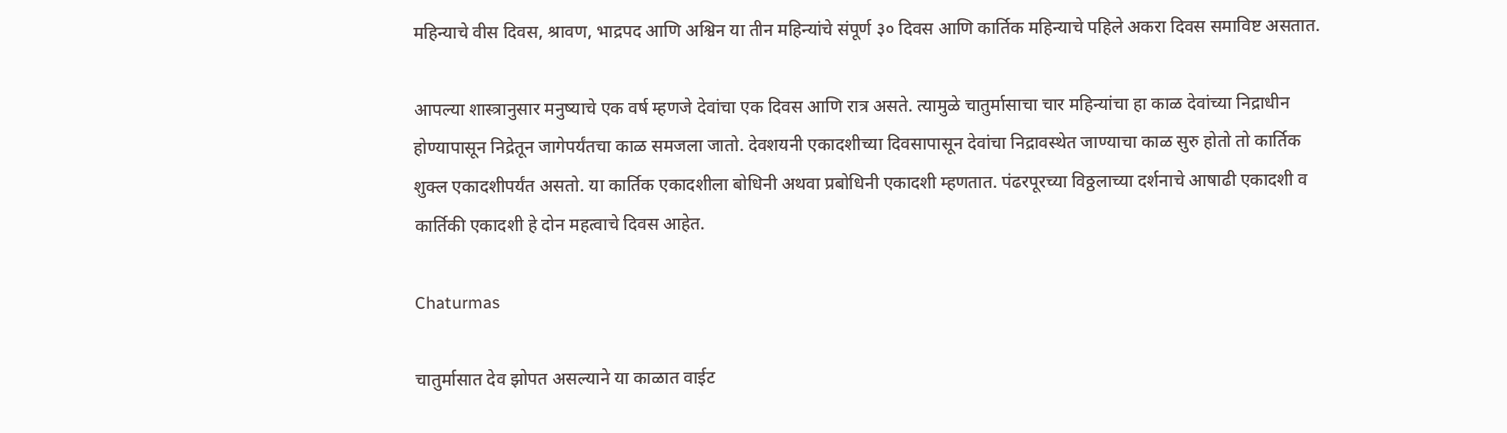महिन्याचे वीस दिवस, श्रावण, भाद्रपद आणि अश्विन या तीन महिन्यांचे संपूर्ण ३० दिवस आणि कार्तिक महिन्याचे पहिले अकरा दिवस समाविष्ट असतात.

आपल्या शास्त्रानुसार मनुष्याचे एक वर्ष म्हणजे देवांचा एक दिवस आणि रात्र असते. त्यामुळे चातुर्मासाचा चार महिन्यांचा हा काळ देवांच्या निद्राधीन होण्यापासून निद्रेतून जागेपर्यंतचा काळ समजला जातो. देवशयनी एकादशीच्या दिवसापासून देवांचा निद्रावस्थेत जाण्याचा काळ सुरु होतो तो कार्तिक शुक्ल एकादशीपर्यंत असतो. या कार्तिक एकादशीला बोधिनी अथवा प्रबोधिनी एकादशी म्हणतात. पंढरपूरच्या विठ्ठलाच्या दर्शनाचे आषाढी एकादशी व कार्तिकी एकादशी हे दोन महत्वाचे दिवस आहेत.

Chaturmas

चातुर्मासात देव झोपत असल्याने या काळात वाईट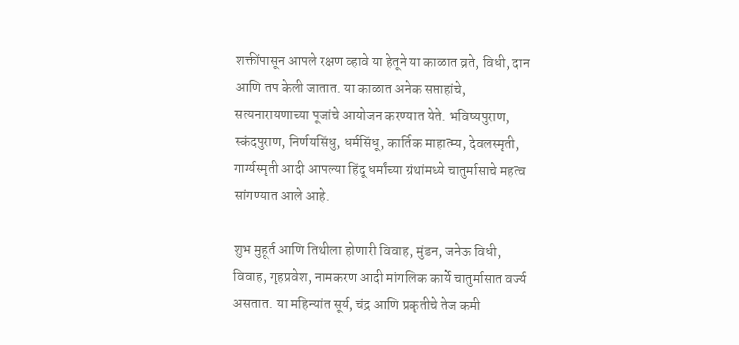शक्तींपासून आपले रक्षण व्हावे या हेतूने या काळात व्रते, विधी, दान आणि तप केली जातात. या काळात अनेक सप्ताहांचे, सत्यनारायणाच्या पूजांचे आयोजन करण्यात येते. भविष्यपुराण, स्कंदपुराण, निर्णयसिंधु, धर्मसिंधू, कार्तिक माहात्म्य, देवलस्मृती, गार्ग्यस्मृती आदी आपल्या हिंदू धर्मांच्या ग्रंथांमध्ये चातुर्मासाचे महत्व सांगण्यात आले आहे.

शुभ मुहूर्त आणि तिथीला होणारी विवाह, मुंडन, जनेऊ विधी, विवाह, गृहप्रवेश, नामकरण आदी मांगलिक कार्ये चातुर्मासात वर्ज्य असतात. या महिन्यांत सूर्य, चंद्र आणि प्रकृतीचे तेज कमी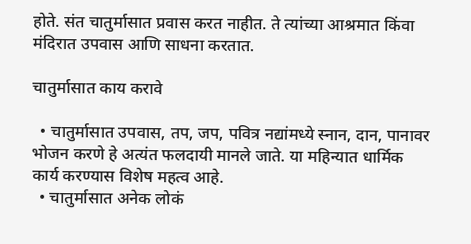होते. संत चातुर्मासात प्रवास करत नाहीत. ते त्यांच्या आश्रमात किंवा मंदिरात उपवास आणि साधना करतात.

चातुर्मासात काय करावे

  • चातुर्मासात उपवास, तप, जप, पवित्र नद्यांमध्ये स्नान, दान, पानावर भोजन करणे हे अत्यंत फलदायी मानले जाते. या महिन्यात धार्मिक कार्य करण्यास विशेष महत्व आहे.
  • चातुर्मासात अनेक लोकं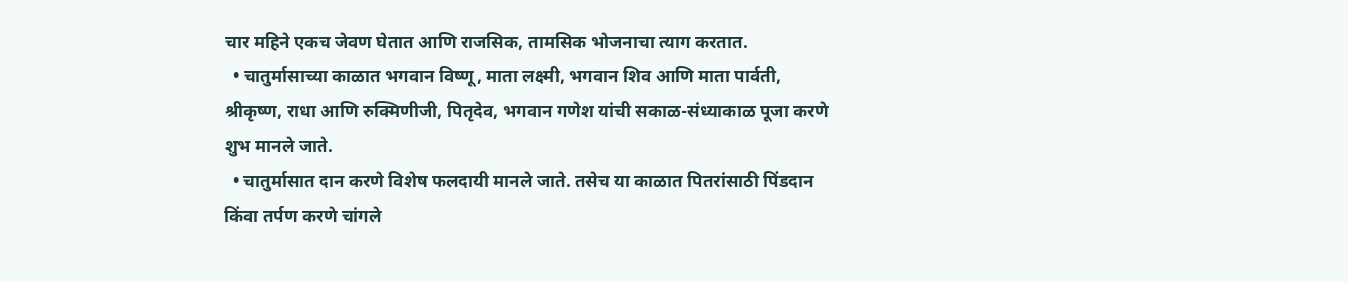चार महिने एकच जेवण घेतात आणि राजसिक, तामसिक भोजनाचा त्याग करतात.
  • चातुर्मासाच्या काळात भगवान विष्णू, माता लक्ष्मी, भगवान शिव आणि माता पार्वती, श्रीकृष्ण, राधा आणि रुक्मिणीजी, पितृदेव, भगवान गणेश यांची सकाळ-संध्याकाळ पूजा करणे शुभ मानले जाते.
  • चातुर्मासात दान करणे विशेष फलदायी मानले जाते. तसेच या काळात पितरांसाठी पिंडदान किंवा तर्पण करणे चांगले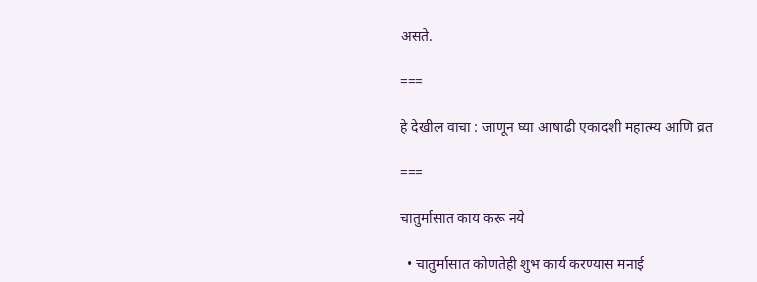असते.

===

हे देखील वाचा : जाणून घ्या आषाढी एकादशी महात्म्य आणि व्रत

===

चातुर्मासात काय करू नये

  • चातुर्मासात कोणतेही शुभ कार्य करण्यास मनाई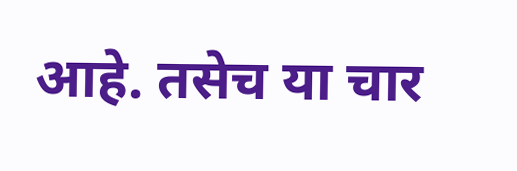आहे. तसेच या चार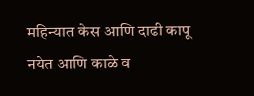महिन्यात केस आणि दाढी कापू नयेत आणि काळे व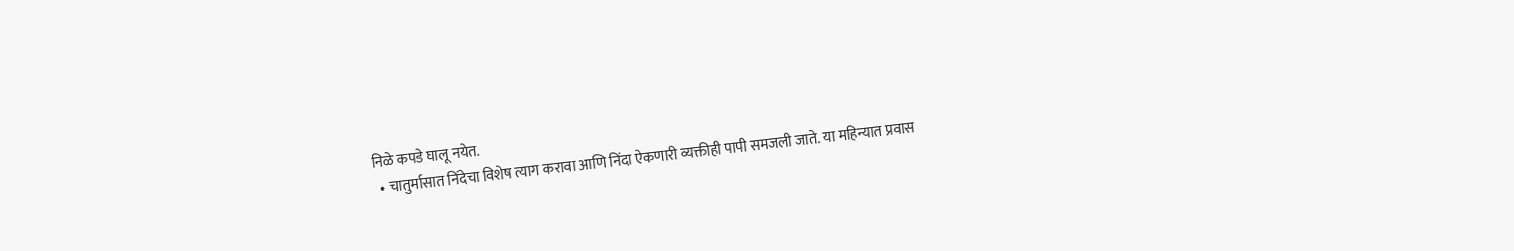निळे कपडे घालू नयेत.
  • चातुर्मासात निंदेचा विशेष त्याग करावा आणि निंदा ऐकणारी व्यक्तीही पापी समजली जाते. या महिन्यात प्रवास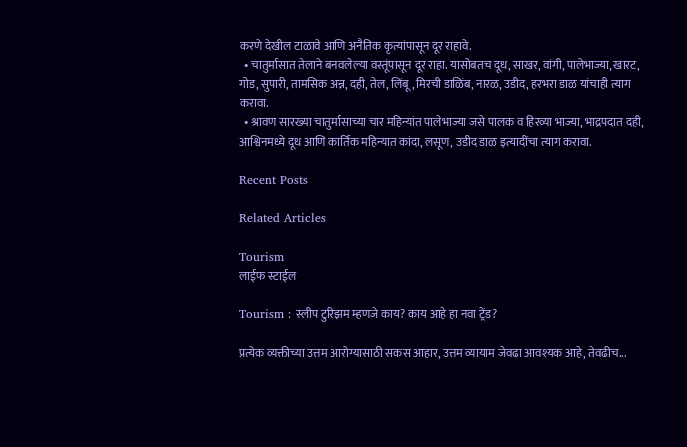करणे देखील टाळावे आणि अनैतिक कृत्यांपासून दूर राहावे.
  • चातुर्मासात तेलाने बनवलेल्या वस्तूंपासून दूर राहा. यासोबतच दूध, साखर, वांगी, पालेभाज्या, खारट, गोड, सुपारी, तामसिक अन्न, दही, तेल, लिंबू, मिरची डाळिंब, नारळ, उडीद, हरभरा डाळ यांचाही त्याग करावा.
  • श्रावण सारख्या चातुर्मासाच्या चार महिन्यांत पालेभाज्या जसे पालक व हिरव्या भाज्या, भाद्रपदात दही, आश्विनमध्ये दूध आणि कार्तिक महिन्यात कांदा, लसूण, उडीद डाळ इत्यादींचा त्याग करावा.

Recent Posts

Related Articles

Tourism
लाईफ स्टाईल

Tourism : स्लीप टुरिझम म्हणजे काय? काय आहे हा नवा ट्रेंड?

प्रत्येक व्यक्तीच्या उत्तम आरोग्यासाठी सकस आहार, उत्तम व्यायाम जेवढा आवश्यक आहे, तेवढीच...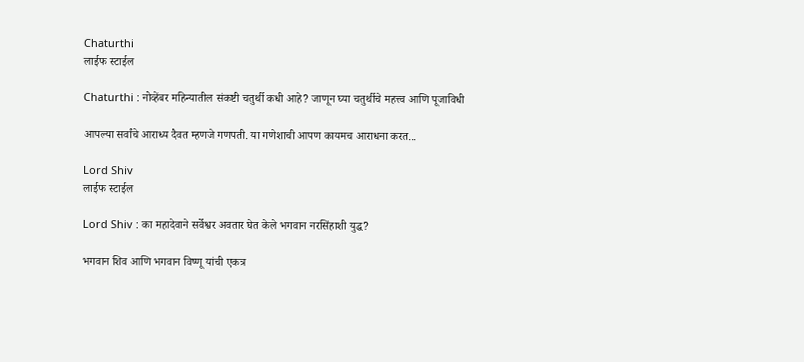Chaturthi
लाईफ स्टाईल

Chaturthi : नोव्हेंबर महिन्यातील संकष्टी चतुर्थी कधी आहे? जाणून घ्या चतुर्थीचे महत्त्व आणि पूजाविधी

आपल्या सर्वांचे आराध्य दैवत म्हणजे गणपती. या गणेशाची आपण कायमच आराधना करत...

Lord Shiv
लाईफ स्टाईल

Lord Shiv : का महादेवाने सर्वेश्वर अवतार घेत केले भगवान नरसिंहाशी युद्ध?

भगवान शिव आणि भगवान विष्णू यांची एकत्र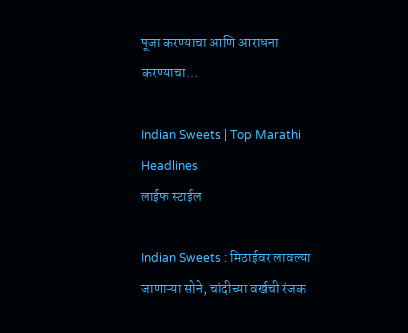पूजा करण्याचा आणि आराधना करण्याचा...

Indian Sweets | Top Marathi Headlines
लाईफ स्टाईल

Indian Sweets : मिठाईवर लावल्या जाणाऱ्या सोने, चांदीच्या वर्खची रंजक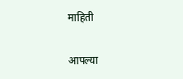माहिती

आपल्या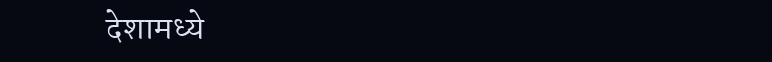देशामध्ये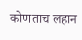कोणताच लहान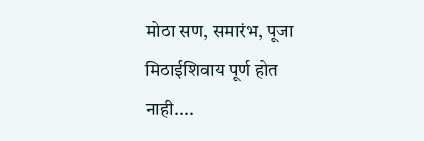मोठा सण, समारंभ, पूजा मिठाईशिवाय पूर्ण होत नाही....